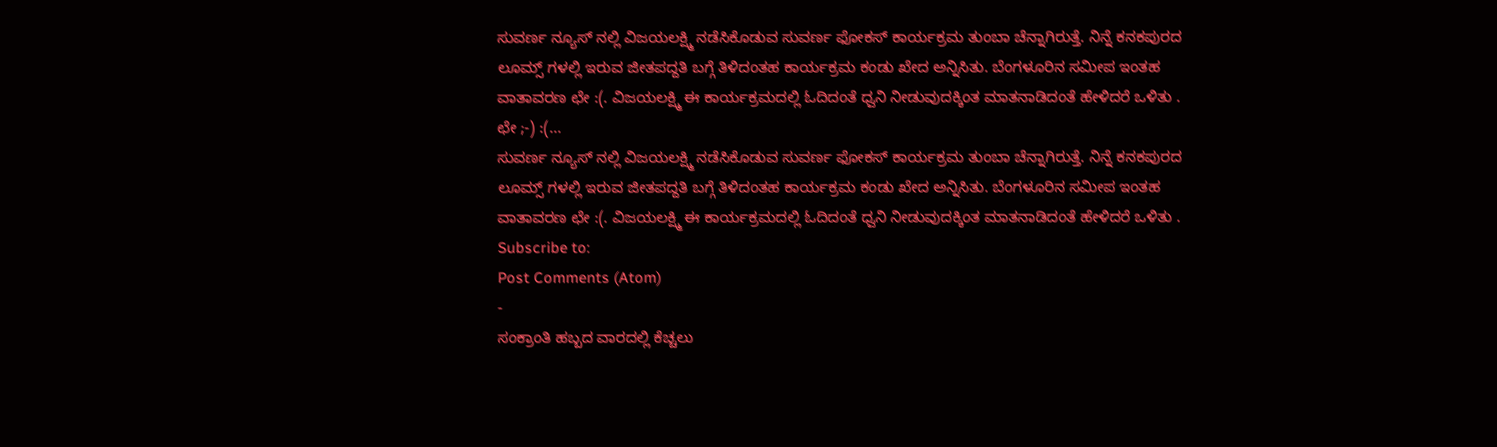ಸುವರ್ಣ ನ್ಯೂಸ್ ನಲ್ಲಿ ವಿಜಯಲಕ್ಷ್ಮಿ ನಡೆಸಿಕೊಡುವ ಸುವರ್ಣ ಫೋಕಸ್ ಕಾರ್ಯಕ್ರಮ ತುಂಬಾ ಚೆನ್ನಾಗಿರುತ್ತೆ. ನಿನ್ನೆ ಕನಕಪುರದ ಲೂಮ್ಸ್ ಗಳಲ್ಲಿ ಇರುವ ಜೀತಪದ್ದತಿ ಬಗ್ಗೆ ತಿಳಿದಂತಹ ಕಾರ್ಯಕ್ರಮ ಕಂಡು ಖೇದ ಅನ್ನಿಸಿತು. ಬೆಂಗಳೂರಿನ ಸಮೀಪ ಇಂತಹ ವಾತಾವರಣ ಛೇ :(. ವಿಜಯಲಕ್ಷ್ಮಿ ಈ ಕಾರ್ಯಕ್ರಮದಲ್ಲಿ ಓದಿದಂತೆ ಧ್ವನಿ ನೀಡುವುದಕ್ಕಿಂತ ಮಾತನಾಡಿದಂತೆ ಹೇಳಿದರೆ ಒಳಿತು .
ಛೇ ;-) :(...
ಸುವರ್ಣ ನ್ಯೂಸ್ ನಲ್ಲಿ ವಿಜಯಲಕ್ಷ್ಮಿ ನಡೆಸಿಕೊಡುವ ಸುವರ್ಣ ಫೋಕಸ್ ಕಾರ್ಯಕ್ರಮ ತುಂಬಾ ಚೆನ್ನಾಗಿರುತ್ತೆ. ನಿನ್ನೆ ಕನಕಪುರದ ಲೂಮ್ಸ್ ಗಳಲ್ಲಿ ಇರುವ ಜೀತಪದ್ದತಿ ಬಗ್ಗೆ ತಿಳಿದಂತಹ ಕಾರ್ಯಕ್ರಮ ಕಂಡು ಖೇದ ಅನ್ನಿಸಿತು. ಬೆಂಗಳೂರಿನ ಸಮೀಪ ಇಂತಹ ವಾತಾವರಣ ಛೇ :(. ವಿಜಯಲಕ್ಷ್ಮಿ ಈ ಕಾರ್ಯಕ್ರಮದಲ್ಲಿ ಓದಿದಂತೆ ಧ್ವನಿ ನೀಡುವುದಕ್ಕಿಂತ ಮಾತನಾಡಿದಂತೆ ಹೇಳಿದರೆ ಒಳಿತು .
Subscribe to:
Post Comments (Atom)
-
ಸಂಕ್ರಾಂತಿ ಹಬ್ಬದ ವಾರದಲ್ಲಿ ಕೆಚ್ಚಲು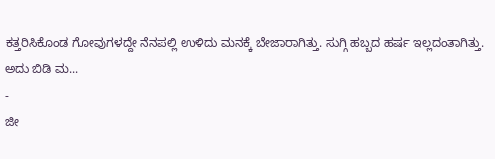ಕತ್ತರಿಸಿಕೊಂಡ ಗೋವುಗಳದ್ದೇ ನೆನಪಲ್ಲಿ ಉಳಿದು ಮನಕ್ಕೆ ಬೇಜಾರಾಗಿತ್ತು. ಸುಗ್ಗಿ ಹಬ್ಬದ ಹರ್ಷ ಇಲ್ಲದಂತಾಗಿತ್ತು. ಅದು ಬಿಡಿ ಮ...
-
ಜೀ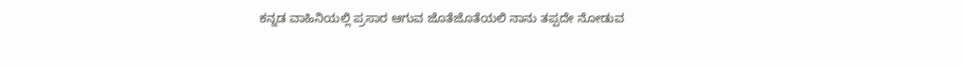ಕನ್ನಡ ವಾಹಿನಿಯಲ್ಲಿ ಪ್ರಸಾರ ಆಗುವ ಜೊತೆಜೊತೆಯಲಿ ನಾನು ತಪ್ಪದೇ ನೋಡುವ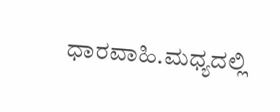ಧಾರವಾಹಿ.ಮಧ್ಯದಲ್ಲಿ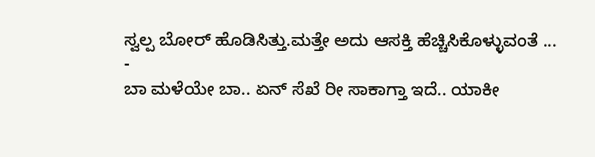ಸ್ವಲ್ಪ ಬೋರ್ ಹೊಡಿಸಿತ್ತು.ಮತ್ತೇ ಅದು ಆಸಕ್ತಿ ಹೆಚ್ಚಿಸಿಕೊಳ್ಳುವಂತೆ ...
-
ಬಾ ಮಳೆಯೇ ಬಾ.. ಏನ್ ಸೆಖೆ ರೀ ಸಾಕಾಗ್ತಾ ಇದೆ.. ಯಾಕೀ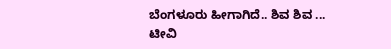ಬೆಂಗಳೂರು ಹೀಗಾಗಿದೆ.. ಶಿವ ಶಿವ ... ಟೀವಿ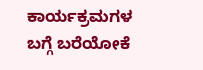ಕಾರ್ಯಕ್ರಮಗಳ ಬಗ್ಗೆ ಬರೆಯೋಕೆ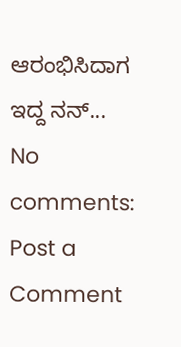ಆರಂಭಿಸಿದಾಗ ಇದ್ದ ನನ್...
No comments:
Post a Comment